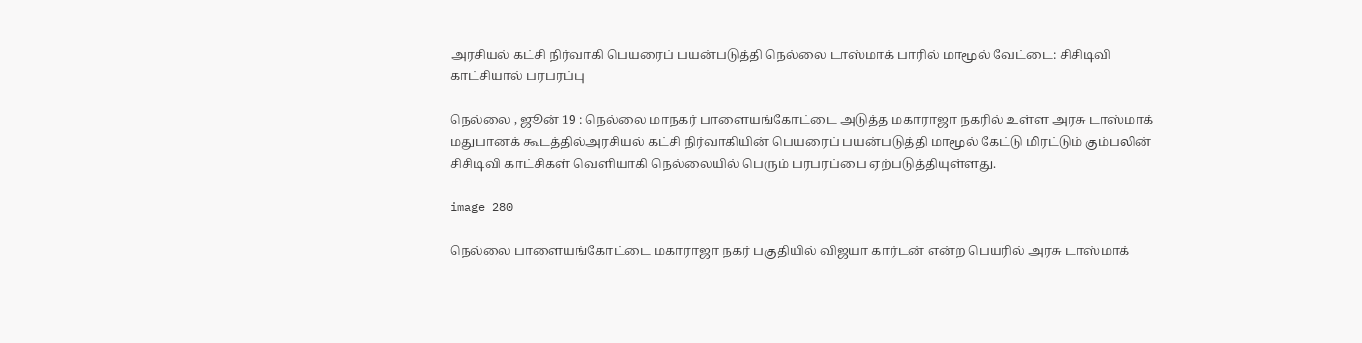அரசியல் கட்சி நிர்வாகி பெயரைப் பயன்படுத்தி நெல்லை டாஸ்மாக் பாரில் மாமூல் வேட்டை: சிசிடிவி காட்சியால் பரபரப்பு

நெல்லை , ஜூன் 19 : நெல்லை மாநகர் பாளையங்கோட்டை அடுத்த மகாராஜா நகரில் உள்ள அரசு டாஸ்மாக் மதுபானக் கூடத்தில்அரசியல் கட்சி நிர்வாகியின் பெயரைப் பயன்படுத்தி மாமூல் கேட்டு மிரட்டும் கும்பலின் சிசிடிவி காட்சிகள் வெளியாகி நெல்லையில் பெரும் பரபரப்பை ஏற்படுத்தியுள்ளது.

image 280

நெல்லை பாளையங்கோட்டை மகாராஜா நகர் பகுதியில் விஜயா கார்டன் என்ற பெயரில் அரசு டாஸ்மாக்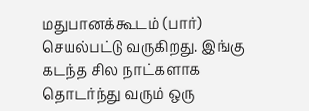மதுபானக்கூடம் (பார்) செயல்பட்டு வருகிறது. இங்கு கடந்த சில நாட்களாக தொடர்ந்து வரும் ஒரு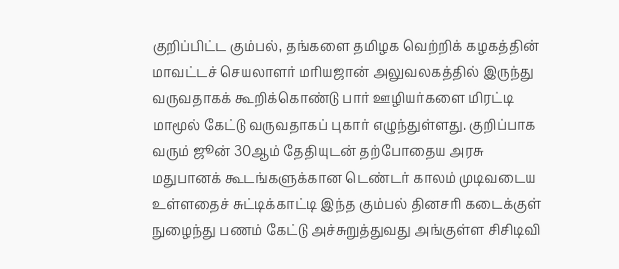குறிப்பிட்ட கும்பல், தங்களை தமிழக வெற்றிக் கழகத்தின் மாவட்டச் செயலாளர் மரியஜான் அலுவலகத்தில் இருந்து வருவதாகக் கூறிக்கொண்டு பார் ஊழியர்களை மிரட்டி மாமூல் கேட்டு வருவதாகப் புகார் எழுந்துள்ளது. குறிப்பாக வரும் ஜூன் 30ஆம் தேதியுடன் தற்போதைய அரசு மதுபானக் கூடங்களுக்கான டெண்டர் காலம் முடிவடைய உள்ளதைச் சுட்டிக்காட்டி இந்த கும்பல் தினசரி கடைக்குள் நுழைந்து பணம் கேட்டு அச்சுறுத்துவது அங்குள்ள சிசிடிவி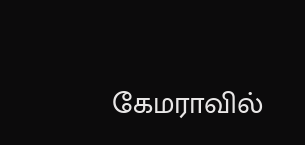கேமராவில்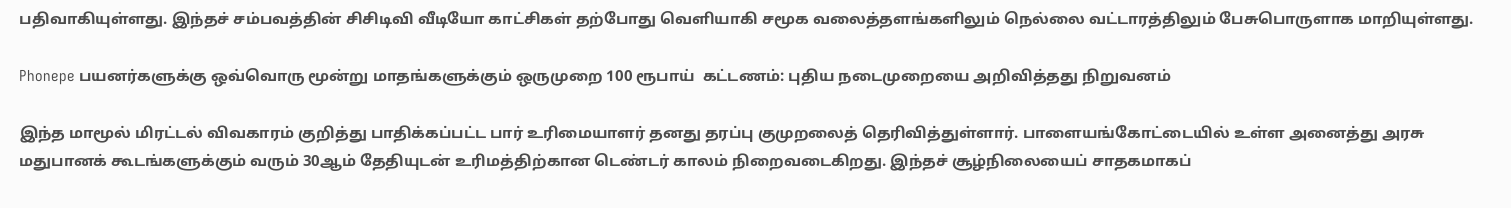பதிவாகியுள்ளது. இந்தச் சம்பவத்தின் சிசிடிவி வீடியோ காட்சிகள் தற்போது வெளியாகி சமூக வலைத்தளங்களிலும் நெல்லை வட்டாரத்திலும் பேசுபொருளாக மாறியுள்ளது.

Phonepe பயனர்களுக்கு ஒவ்வொரு மூன்று மாதங்களுக்கும் ஒருமுறை 100 ரூபாய்  கட்டணம்: புதிய நடைமுறையை அறிவித்தது நிறுவனம்

இந்த மாமூல் மிரட்டல் விவகாரம் குறித்து பாதிக்கப்பட்ட பார் உரிமையாளர் தனது தரப்பு குமுறலைத் தெரிவித்துள்ளார். பாளையங்கோட்டையில் உள்ள அனைத்து அரசு மதுபானக் கூடங்களுக்கும் வரும் 30ஆம் தேதியுடன் உரிமத்திற்கான டெண்டர் காலம் நிறைவடைகிறது. இந்தச் சூழ்நிலையைப் சாதகமாகப்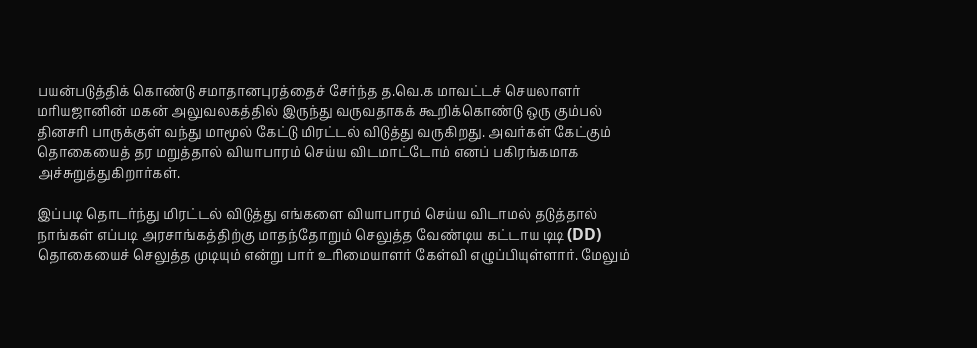பயன்படுத்திக் கொண்டு சமாதானபுரத்தைச் சேர்ந்த த.வெ.க மாவட்டச் செயலாளர் மரியஜானின் மகன் அலுவலகத்தில் இருந்து வருவதாகக் கூறிக்கொண்டு ஒரு கும்பல் தினசரி பாருக்குள் வந்து மாமூல் கேட்டு மிரட்டல் விடுத்து வருகிறது. அவர்கள் கேட்கும் தொகையைத் தர மறுத்தால் வியாபாரம் செய்ய விடமாட்டோம் எனப் பகிரங்கமாக அச்சுறுத்துகிறார்கள்.

இப்படி தொடர்ந்து மிரட்டல் விடுத்து எங்களை வியாபாரம் செய்ய விடாமல் தடுத்தால் நாங்கள் எப்படி அரசாங்கத்திற்கு மாதந்தோறும் செலுத்த வேண்டிய கட்டாய டிடி (DD) தொகையைச் செலுத்த முடியும் என்று பார் உரிமையாளர் கேள்வி எழுப்பியுள்ளார். மேலும்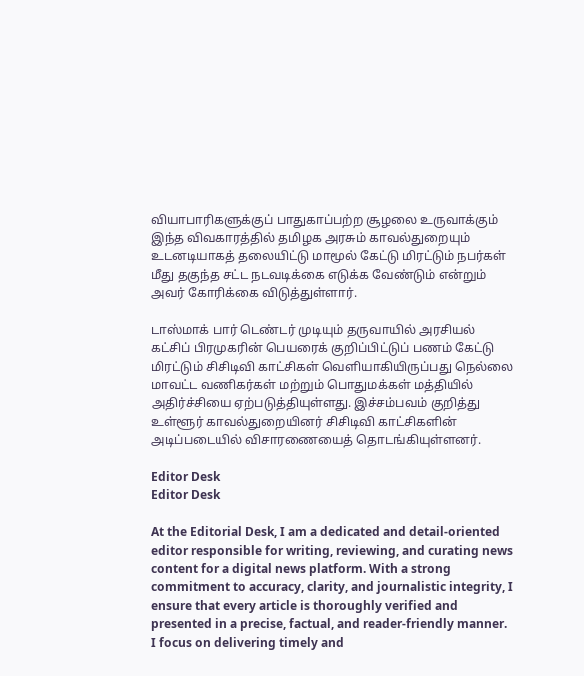வியாபாரிகளுக்குப் பாதுகாப்பற்ற சூழலை உருவாக்கும் இந்த விவகாரத்தில் தமிழக அரசும் காவல்துறையும் உடனடியாகத் தலையிட்டு மாமூல் கேட்டு மிரட்டும் நபர்கள் மீது தகுந்த சட்ட நடவடிக்கை எடுக்க வேண்டும் என்றும் அவர் கோரிக்கை விடுத்துள்ளார்.

டாஸ்மாக் பார் டெண்டர் முடியும் தருவாயில் அரசியல் கட்சிப் பிரமுகரின் பெயரைக் குறிப்பிட்டுப் பணம் கேட்டு மிரட்டும் சிசிடிவி காட்சிகள் வெளியாகியிருப்பது நெல்லை மாவட்ட வணிகர்கள் மற்றும் பொதுமக்கள் மத்தியில் அதிர்ச்சியை ஏற்படுத்தியுள்ளது. இச்சம்பவம் குறித்து உள்ளூர் காவல்துறையினர் சிசிடிவி காட்சிகளின் அடிப்படையில் விசாரணையைத் தொடங்கியுள்ளனர்.

Editor Desk
Editor Desk

At the Editorial Desk, I am a dedicated and detail-oriented editor responsible for writing, reviewing, and curating news content for a digital news platform. With a strong commitment to accuracy, clarity, and journalistic integrity, I ensure that every article is thoroughly verified and presented in a precise, factual, and reader-friendly manner. I focus on delivering timely and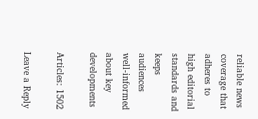reliable news coverage that adheres to high editorial standards and keeps audiences well-informed about key developments

Articles: 1502

Leave a Reply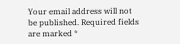Your email address will not be published. Required fields are marked *